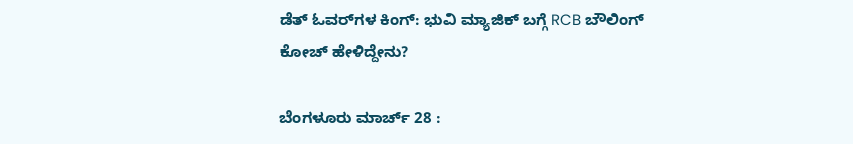ಡೆತ್ ಓವರ್‌ಗಳ ಕಿಂಗ್: ಭುವಿ ಮ್ಯಾಜಿಕ್ ಬಗ್ಗೆ RCB ಬೌಲಿಂಗ್ ಕೋಚ್ ಹೇಳಿದ್ದೇನು?

ಬೆಂಗಳೂರು ಮಾರ್ಚ್‌ 28 :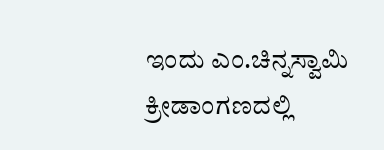ಇಂದು ಎಂ.ಚಿನ್ನಸ್ವಾಮಿ ಕ್ರೀಡಾಂಗಣದಲ್ಲಿ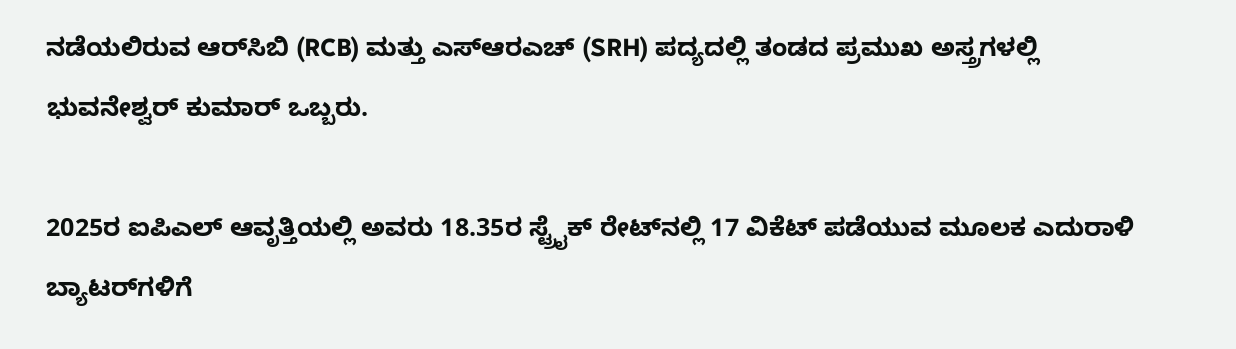ನಡೆಯಲಿರುವ ಆರ್‌ಸಿಬಿ (RCB) ಮತ್ತು ಎಸ್‌ಆರಎಚ್‌ (SRH) ಪದ್ಯದಲ್ಲಿ ತಂಡದ ಪ್ರಮುಖ ಅಸ್ತ್ರಗಳಲ್ಲಿ ಭುವನೇಶ್ವರ್ ಕುಮಾರ್ ಒಬ್ಬರು.

2025ರ ಐಪಿಎಲ್ ಆವೃತ್ತಿಯಲ್ಲಿ ಅವರು 18.35ರ ಸ್ಟ್ರೈಕ್ ರೇಟ್‌ನಲ್ಲಿ 17 ವಿಕೆಟ್ ಪಡೆಯುವ ಮೂಲಕ ಎದುರಾಳಿ ಬ್ಯಾಟರ್‌ಗಳಿಗೆ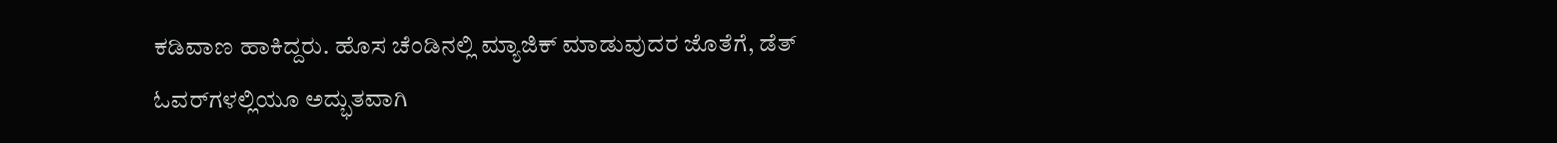ಕಡಿವಾಣ ಹಾಕಿದ್ದರು. ಹೊಸ ಚೆಂಡಿನಲ್ಲಿ‌ ಮ್ಯಾಜಿಕ್ ಮಾಡುವುದರ ಜೊತೆಗೆ, ಡೆತ್ ಓವರ್‌ಗಳಲ್ಲಿಯೂ ಅದ್ಭುತವಾಗಿ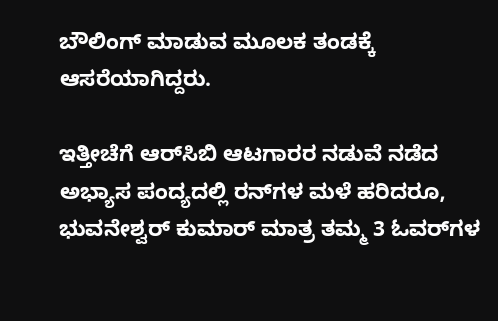ಬೌಲಿಂಗ್ ಮಾಡುವ ಮೂಲಕ ತಂಡಕ್ಕೆ ಆಸರೆಯಾಗಿದ್ದರು.

ಇತ್ತೀಚೆಗೆ ಆರ್‌ಸಿಬಿ ಆಟಗಾರರ ನಡುವೆ ನಡೆದ ಅಭ್ಯಾಸ ಪಂದ್ಯದಲ್ಲಿ ರನ್‌ಗಳ ಮಳೆ ಹರಿದರೂ, ಭುವನೇಶ್ವರ್ ಕುಮಾರ್ ಮಾತ್ರ ತಮ್ಮ 3 ಓವರ್‌ಗಳ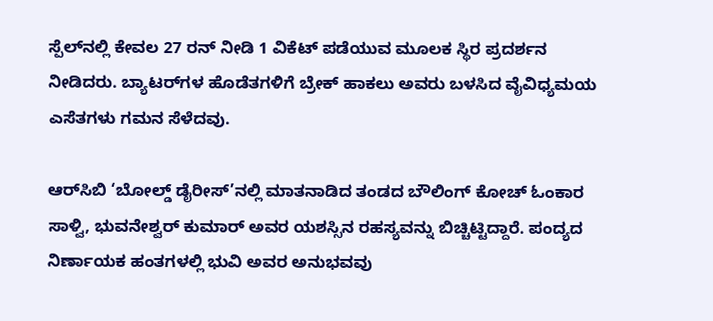ಸ್ಪೆಲ್‌ನಲ್ಲಿ ಕೇವಲ 27 ರನ್ ನೀಡಿ 1 ವಿಕೆಟ್ ಪಡೆಯುವ ಮೂಲಕ ಸ್ಥಿರ ಪ್ರದರ್ಶನ ನೀಡಿದರು. ಬ್ಯಾಟರ್‌ಗಳ ಹೊಡೆತಗಳಿಗೆ ಬ್ರೇಕ್ ಹಾಕಲು ಅವರು ಬಳಸಿದ ವೈವಿಧ್ಯಮಯ ಎಸೆತಗಳು ಗಮನ ಸೆಳೆದವು.

ಆರ್‌ಸಿಬಿ ‘ಬೋಲ್ಡ್ ಡೈರೀಸ್’ನಲ್ಲಿ ಮಾತನಾಡಿದ ತಂಡದ ಬೌಲಿಂಗ್ ಕೋಚ್ ಓಂಕಾರ ಸಾಳ್ವಿ, ಭುವನೇಶ್ವರ್ ಕುಮಾರ್ ಅವರ ಯಶಸ್ಸಿನ ರಹಸ್ಯವನ್ನು ಬಿಚ್ಚಿಟ್ಟಿದ್ದಾರೆ. ಪಂದ್ಯದ ನಿರ್ಣಾಯಕ ಹಂತಗಳಲ್ಲಿ ಭುವಿ ಅವರ ಅನುಭವವು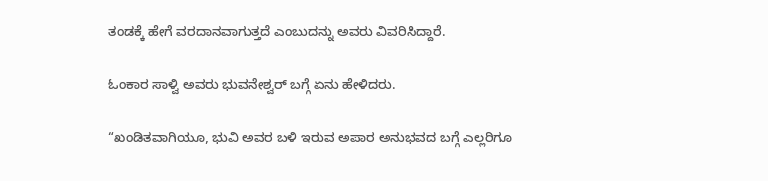ತಂಡಕ್ಕೆ ಹೇಗೆ ವರದಾನವಾಗುತ್ತದೆ ಎಂಬುದನ್ನು ಅವರು ವಿವರಿಸಿದ್ದಾರೆ.

ಓಂಕಾರ ಸಾಳ್ವಿ ಅವರು ಭುವನೇಶ್ವರ್‌ ಬಗ್ಗೆ ಏನು ಹೇಳಿದರು.

“ಖಂಡಿತವಾಗಿಯೂ, ಭುವಿ ಅವರ ಬಳಿ ಇರುವ ಅಪಾರ ಅನುಭವದ ಬಗ್ಗೆ ಎಲ್ಲರಿಗೂ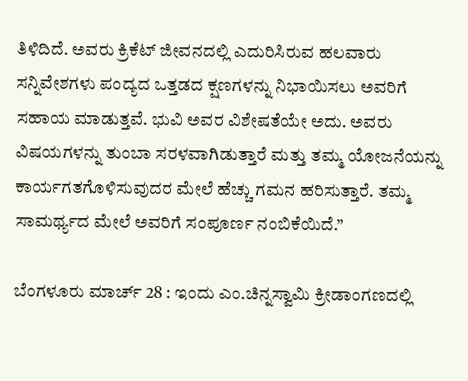ತಿಳಿದಿದೆ. ಅವರು ಕ್ರಿಕೆಟ್ ಜೀವನದಲ್ಲಿ ಎದುರಿಸಿರುವ ಹಲವಾರು ಸನ್ನಿವೇಶಗಳು ಪಂದ್ಯದ ಒತ್ತಡದ ಕ್ಷಣಗಳನ್ನು ನಿಭಾಯಿಸಲು ಅವರಿಗೆ ಸಹಾಯ ಮಾಡುತ್ತವೆ. ಭುವಿ ಅವರ ವಿಶೇಷತೆಯೇ ಅದು. ಅವರು ವಿಷಯಗಳನ್ನು ತುಂಬಾ ಸರಳವಾಗಿಡುತ್ತಾರೆ ಮತ್ತು ತಮ್ಮ ಯೋಜನೆಯನ್ನು ಕಾರ್ಯಗತಗೊಳಿಸುವುದರ ಮೇಲೆ ಹೆಚ್ಚು ಗಮನ ಹರಿಸುತ್ತಾರೆ. ತಮ್ಮ ಸಾಮರ್ಥ್ಯದ ಮೇಲೆ ಅವರಿಗೆ ಸಂಪೂರ್ಣ ನಂಬಿಕೆಯಿದೆ.”

ಬೆಂಗಳೂರು ಮಾರ್ಚ್‌ 28 : ಇಂದು ಎಂ.ಚಿನ್ನಸ್ವಾಮಿ ಕ್ರೀಡಾಂಗಣದಲ್ಲಿ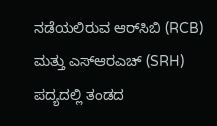ನಡೆಯಲಿರುವ ಆರ್‌ಸಿಬಿ (RCB) ಮತ್ತು ಎಸ್‌ಆರಎಚ್‌ (SRH) ಪದ್ಯದಲ್ಲಿ ತಂಡದ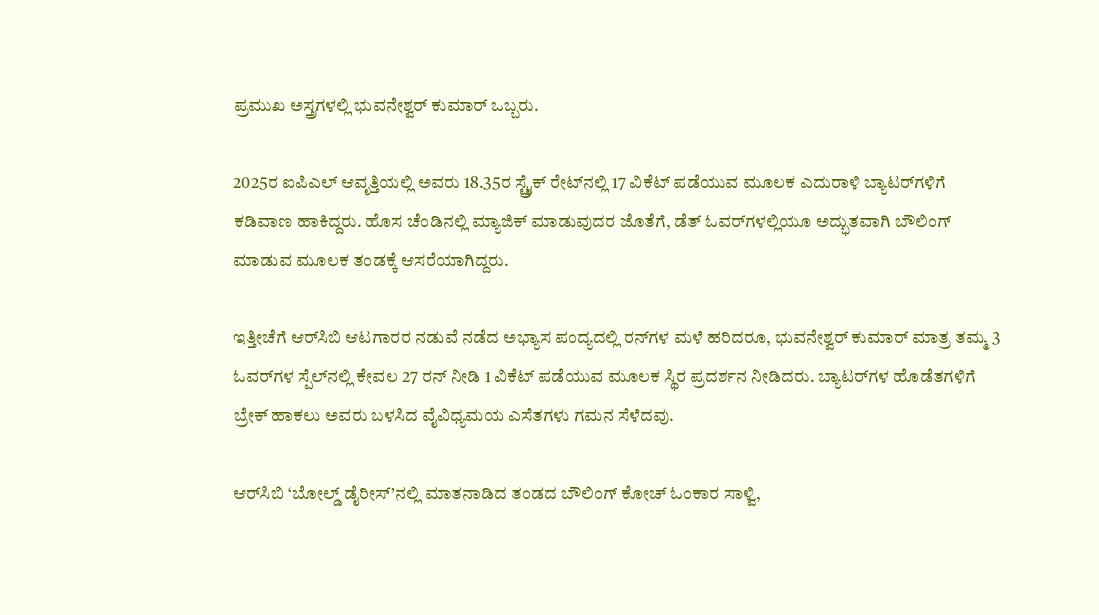ಪ್ರಮುಖ ಅಸ್ತ್ರಗಳಲ್ಲಿ ಭುವನೇಶ್ವರ್ ಕುಮಾರ್ ಒಬ್ಬರು.

2025ರ ಐಪಿಎಲ್ ಆವೃತ್ತಿಯಲ್ಲಿ ಅವರು 18.35ರ ಸ್ಟ್ರೈಕ್ ರೇಟ್‌ನಲ್ಲಿ 17 ವಿಕೆಟ್ ಪಡೆಯುವ ಮೂಲಕ ಎದುರಾಳಿ ಬ್ಯಾಟರ್‌ಗಳಿಗೆ ಕಡಿವಾಣ ಹಾಕಿದ್ದರು. ಹೊಸ ಚೆಂಡಿನಲ್ಲಿ‌ ಮ್ಯಾಜಿಕ್ ಮಾಡುವುದರ ಜೊತೆಗೆ, ಡೆತ್ ಓವರ್‌ಗಳಲ್ಲಿಯೂ ಅದ್ಭುತವಾಗಿ ಬೌಲಿಂಗ್ ಮಾಡುವ ಮೂಲಕ ತಂಡಕ್ಕೆ ಆಸರೆಯಾಗಿದ್ದರು.

ಇತ್ತೀಚೆಗೆ ಆರ್‌ಸಿಬಿ ಆಟಗಾರರ ನಡುವೆ ನಡೆದ ಅಭ್ಯಾಸ ಪಂದ್ಯದಲ್ಲಿ ರನ್‌ಗಳ ಮಳೆ ಹರಿದರೂ, ಭುವನೇಶ್ವರ್ ಕುಮಾರ್ ಮಾತ್ರ ತಮ್ಮ 3 ಓವರ್‌ಗಳ ಸ್ಪೆಲ್‌ನಲ್ಲಿ ಕೇವಲ 27 ರನ್ ನೀಡಿ 1 ವಿಕೆಟ್ ಪಡೆಯುವ ಮೂಲಕ ಸ್ಥಿರ ಪ್ರದರ್ಶನ ನೀಡಿದರು. ಬ್ಯಾಟರ್‌ಗಳ ಹೊಡೆತಗಳಿಗೆ ಬ್ರೇಕ್ ಹಾಕಲು ಅವರು ಬಳಸಿದ ವೈವಿಧ್ಯಮಯ ಎಸೆತಗಳು ಗಮನ ಸೆಳೆದವು.

ಆರ್‌ಸಿಬಿ ‘ಬೋಲ್ಡ್ ಡೈರೀಸ್’ನಲ್ಲಿ ಮಾತನಾಡಿದ ತಂಡದ ಬೌಲಿಂಗ್ ಕೋಚ್ ಓಂಕಾರ ಸಾಳ್ವಿ,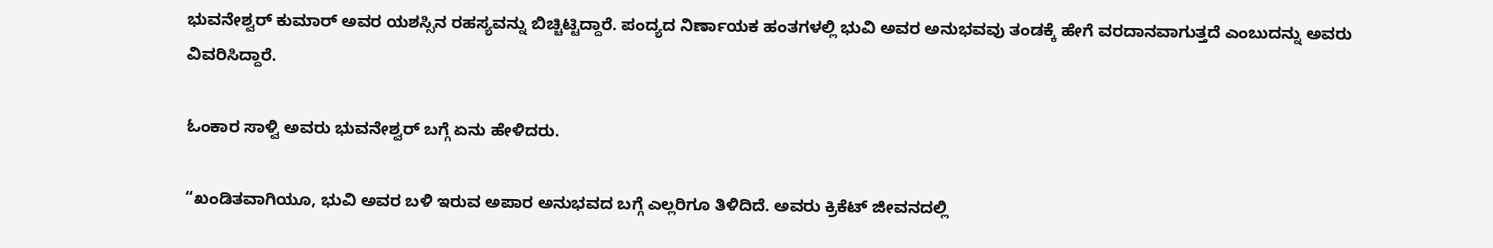ಭುವನೇಶ್ವರ್ ಕುಮಾರ್ ಅವರ ಯಶಸ್ಸಿನ ರಹಸ್ಯವನ್ನು ಬಿಚ್ಚಿಟ್ಟಿದ್ದಾರೆ. ಪಂದ್ಯದ ನಿರ್ಣಾಯಕ ಹಂತಗಳಲ್ಲಿ ಭುವಿ ಅವರ ಅನುಭವವು ತಂಡಕ್ಕೆ ಹೇಗೆ ವರದಾನವಾಗುತ್ತದೆ ಎಂಬುದನ್ನು ಅವರು ವಿವರಿಸಿದ್ದಾರೆ.

ಓಂಕಾರ ಸಾಳ್ವಿ ಅವರು ಭುವನೇಶ್ವರ್‌ ಬಗ್ಗೆ ಏನು ಹೇಳಿದರು.

“ಖಂಡಿತವಾಗಿಯೂ, ಭುವಿ ಅವರ ಬಳಿ ಇರುವ ಅಪಾರ ಅನುಭವದ ಬಗ್ಗೆ ಎಲ್ಲರಿಗೂ ತಿಳಿದಿದೆ. ಅವರು ಕ್ರಿಕೆಟ್ ಜೀವನದಲ್ಲಿ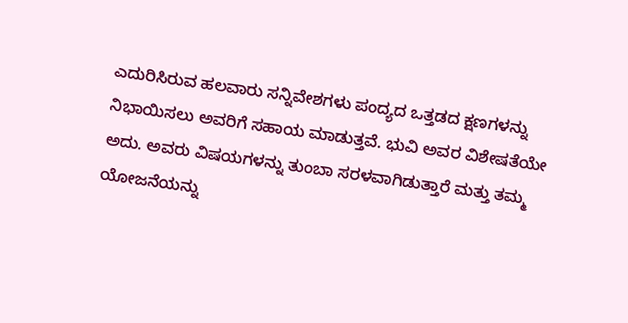ಎದುರಿಸಿರುವ ಹಲವಾರು ಸನ್ನಿವೇಶಗಳು ಪಂದ್ಯದ ಒತ್ತಡದ ಕ್ಷಣಗಳನ್ನು ನಿಭಾಯಿಸಲು ಅವರಿಗೆ ಸಹಾಯ ಮಾಡುತ್ತವೆ. ಭುವಿ ಅವರ ವಿಶೇಷತೆಯೇ ಅದು. ಅವರು ವಿಷಯಗಳನ್ನು ತುಂಬಾ ಸರಳವಾಗಿಡುತ್ತಾರೆ ಮತ್ತು ತಮ್ಮ ಯೋಜನೆಯನ್ನು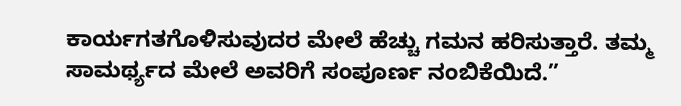ಕಾರ್ಯಗತಗೊಳಿಸುವುದರ ಮೇಲೆ ಹೆಚ್ಚು ಗಮನ ಹರಿಸುತ್ತಾರೆ. ತಮ್ಮ ಸಾಮರ್ಥ್ಯದ ಮೇಲೆ ಅವರಿಗೆ ಸಂಪೂರ್ಣ ನಂಬಿಕೆಯಿದೆ.”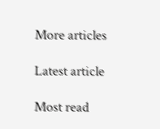More articles

Latest article

Most read